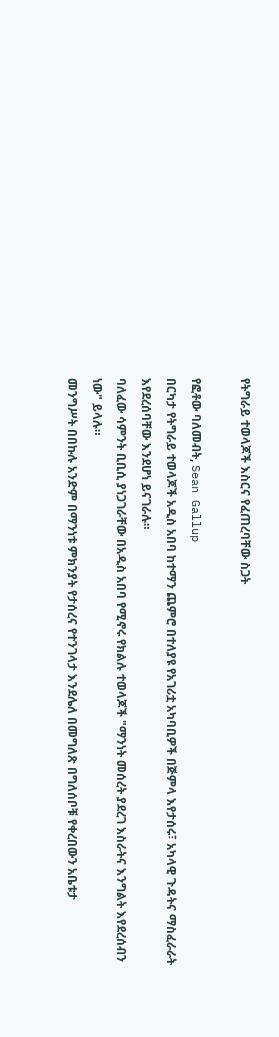የትግራይ ተወላጆች እስርና የፈጠረባቸው ስጋት

የፎቶው ባለመብት, Sean Gallup
በርካታ የትግራይ ተወላጆች አዲስ አበባ ከተማን ጨምሮ በተለያዩ የአገሪቷ አካባቢዎች በጅምላ እየታሰሩ፣ አካላዊ ጉዳትና ማስፈራራት እየደረሰባቸው እንደሆነ ይናገራሉ።
ባለፈው ሳምንት ቢቢሲ ያነጋገራቸው በአዲስ አበባ የሚኖሩ የክልሉ ተወላጆች "ማንነት መሰረት ያደረገ እስራትና እንግልት እየደረሰብን ነው" ይላሉ።
መንግሥት በበኩሉ አንድም በማንነቱ ምክንያት የታሰረና የተንገላታ እንደሌለ በመግለጽ በግለሰቦቹ የቀረበውን አቤቱታ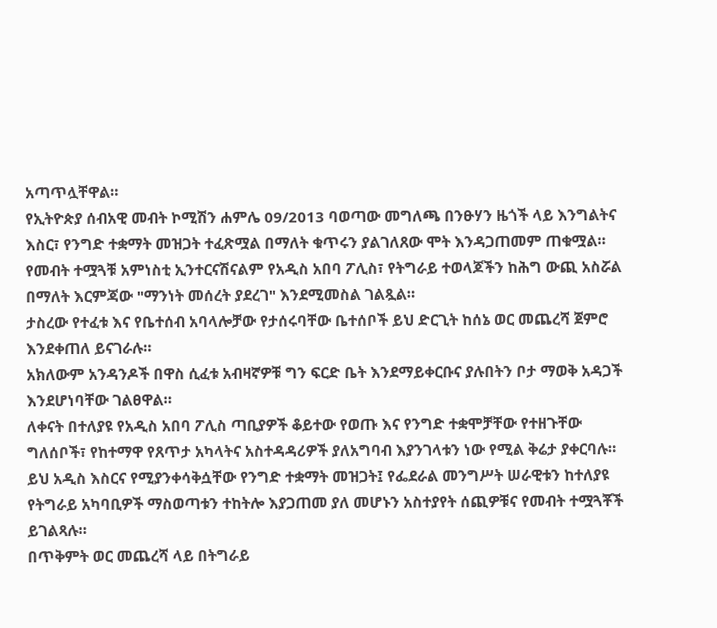አጣጥሏቸዋል።
የኢትዮጵያ ሰብአዊ መብት ኮሚሽን ሐምሌ 09/2013 ባወጣው መግለጫ በንፁሃን ዜጎች ላይ እንግልትና እስር፣ የንግድ ተቋማት መዝጋት ተፈጽሟል በማለት ቁጥሩን ያልገለጸው ሞት እንዳጋጠመም ጠቁሟል።
የመብት ተሟጓቹ አምነስቲ ኢንተርናሽናልም የአዲስ አበባ ፖሊስ፣ የትግራይ ተወላጆችን ከሕግ ውጪ አስሯል በማለት እርምጃው "ማንነት መሰረት ያደረገ" እንደሚመስል ገልጿል።
ታስረው የተፈቱ እና የቤተሰብ አባላሎቻው የታሰሩባቸው ቤተሰቦች ይህ ድርጊት ከሰኔ ወር መጨረሻ ጀምሮ እንደቀጠለ ይናገራሉ።
አክለውም አንዳንዶች በዋስ ሲፈቱ አብዛኛዎቹ ግን ፍርድ ቤት እንደማይቀርቡና ያሉበትን ቦታ ማወቅ አዳጋች እንደሆነባቸው ገልፀዋል።
ለቀናት በተለያዩ የአዲስ አበባ ፖሊስ ጣቢያዎች ቆይተው የወጡ እና የንግድ ተቋሞቻቸው የተዘጉቸው ግለሰቦች፣ የከተማዋ የጸጥታ አካላትና አስተዳዳሪዎች ያለአግባብ እያንገላቱን ነው የሚል ቅሬታ ያቀርባሉ።
ይህ አዲስ እስርና የሚያንቀሳቅሷቸው የንግድ ተቋማት መዝጋት፤ የፌደራል መንግሥት ሠራዊቱን ከተለያዩ የትግራይ አካባቢዎች ማስወጣቱን ተከትሎ እያጋጠመ ያለ መሆኑን አስተያየት ሰጪዎቹና የመብት ተሟጓቾች ይገልጻሉ።
በጥቅምት ወር መጨረሻ ላይ በትግራይ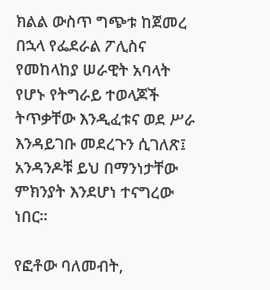ክልል ውስጥ ግጭቱ ከጀመረ በኋላ የፌደራል ፖሊስና የመከላከያ ሠራዊት አባላት የሆኑ የትግራይ ተወላጆች ትጥቃቸው እንዲፈቱና ወደ ሥራ እንዳይገቡ መደረጉን ሲገለጽ፤ አንዳንዶቹ ይህ በማንነታቸው ምክንያት እንደሆነ ተናግረው ነበር።

የፎቶው ባለመብት,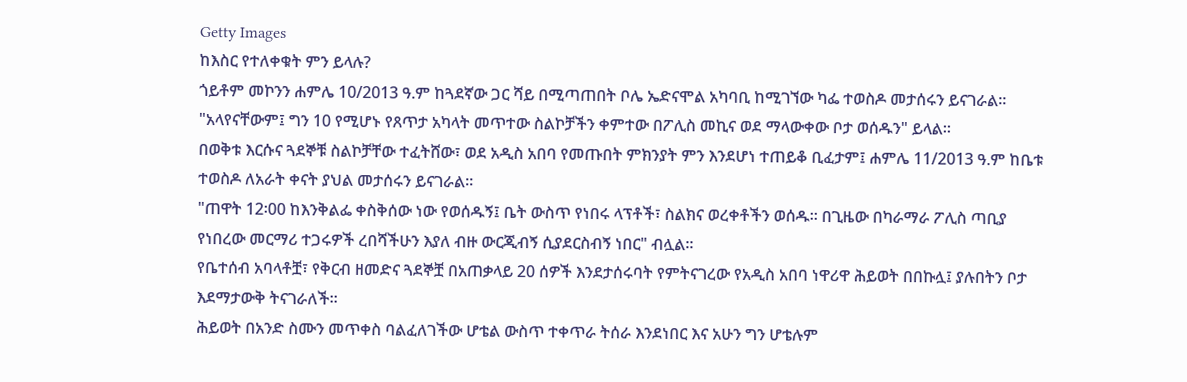Getty Images
ከእስር የተለቀቁት ምን ይላሉ?
ጎይቶም መኮንን ሐምሌ 10/2013 ዓ.ም ከጓደኛው ጋር ሻይ በሚጣጠበት ቦሌ ኤድናሞል አካባቢ ከሚገኘው ካፌ ተወስዶ መታሰሩን ይናገራል።
"አላየናቸውም፤ ግን 10 የሚሆኑ የጸጥታ አካላት መጥተው ስልኮቻችን ቀምተው በፖሊስ መኪና ወደ ማላውቀው ቦታ ወሰዱን" ይላል።
በወቅቱ እርሱና ጓደኞቹ ስልኮቻቸው ተፈትሸው፣ ወደ አዲስ አበባ የመጡበት ምክንያት ምን እንደሆነ ተጠይቆ ቢፈታም፤ ሐምሌ 11/2013 ዓ.ም ከቤቱ ተወስዶ ለአራት ቀናት ያህል መታሰሩን ይናገራል።
"ጠዋት 12፡00 ከእንቅልፌ ቀስቅሰው ነው የወሰዱኝ፤ ቤት ውስጥ የነበሩ ላፕቶች፣ ስልክና ወረቀቶችን ወሰዱ። በጊዜው በካራማራ ፖሊስ ጣቢያ የነበረው መርማሪ ተጋሩዎች ረበሻችሁን እያለ ብዙ ውርጂብኝ ሲያደርስብኝ ነበር" ብሏል።
የቤተሰብ አባላቶቿ፣ የቅርብ ዘመድና ጓደኞቿ በአጠቃላይ 20 ሰዎች እንደታሰሩባት የምትናገረው የአዲስ አበባ ነዋሪዋ ሕይወት በበኩሏ፤ ያሉበትን ቦታ እደማታውቅ ትናገራለች።
ሕይወት በአንድ ስሙን መጥቀስ ባልፈለገችው ሆቴል ውስጥ ተቀጥራ ትሰራ እንደነበር እና አሁን ግን ሆቴሉም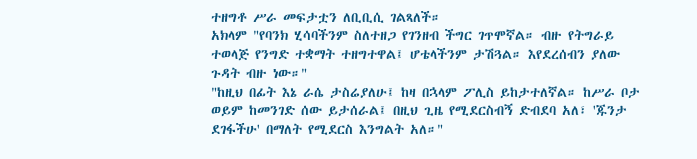ተዘግቶ ሥራ መፍታቷን ለቢቢሲ ገልጻለች።
አክላም "የባንክ ሂሳባችንም ስለተዘጋ የገንዘብ ችግር ገጥሞኛል። ብዙ የትግራይ ተወላጅ የንግድ ተቋማት ተዘግተዋል፤ ሆቴላችንም ታሽጓል። እየደረሰብን ያለው ጉዳት ብዙ ነው።"
"ከዚህ በፊት እኔ ራሴ ታስሬያለሁ፤ ከዛ በኋላም ፖሊስ ይከታተለኛል። ከሥራ ቦታ ወይም ከመንገድ ሰው ይታሰራል፤ በዚህ ጊዜ የሚደርስብኝ ድብደባ አለ፣ 'ጁንታ ደገፋችሁ' በማለት የሚደርስ እንግልት አለ።"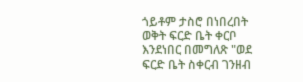ጎይቶም ታስሮ በነበረበት ወቅት ፍርድ ቤት ቀርቦ እንደነበር በመግለጽ "ወደ ፍርድ ቤት ስቀርብ ገንዘብ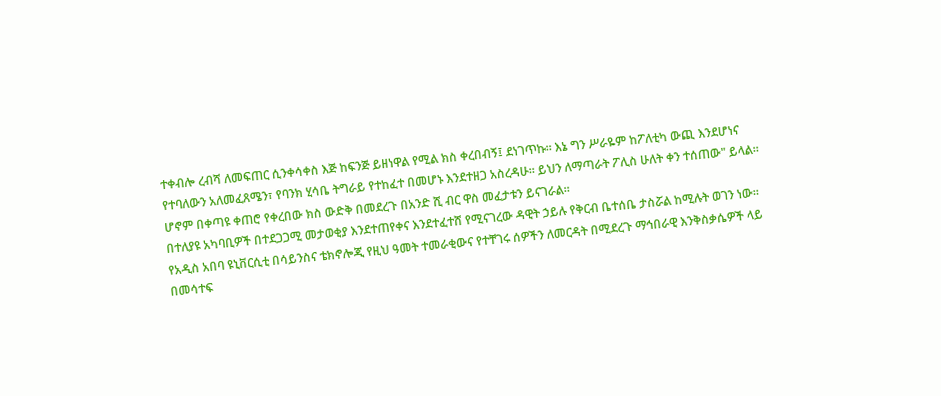ተቀብሎ ረብሻ ለመፍጠር ሲንቀሳቀስ እጅ ከፍንጅ ይዘነዋል የሚል ክስ ቀረበብኝ፤ ደነገጥኩ። እኔ ግን ሥራዬም ከፖለቲካ ውጪ እንደሆነና የተባለውን አለመፈጸሜን፣ የባንክ ሂሳቤ ትግራይ የተከፈተ በመሆኑ እንደተዘጋ አስረዳሁ። ይህን ለማጣራት ፖሊስ ሁለት ቀን ተሰጠው" ይላል።
ሆኖም በቀጣዩ ቀጠሮ የቀረበው ክስ ውድቅ በመደረጉ በአንድ ሺ ብር ዋስ መፈታቱን ይናገራል።
በተለያዩ አካባቢዎች በተደጋጋሚ መታወቂያ እንደተጠየቀና እንደተፈተሸ የሚናገረው ዳዊት ኃይሉ የቅርብ ቤተሰቤ ታስሯል ከሚሉት ወገን ነው።
የአዲስ አበባ ዩኒቨርሲቲ በሳይንስና ቴክኖሎጂ የዚህ ዓመት ተመራቂውና የተቸገሩ ሰዎችን ለመርዳት በሚደረጉ ማኅበራዊ እንቅስቃሴዎች ላይ በመሳተፍ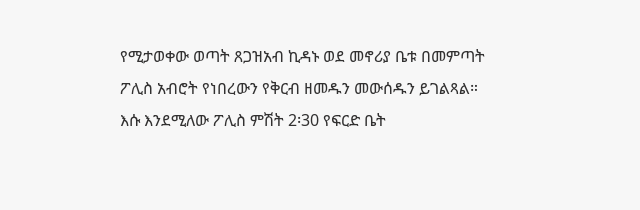የሚታወቀው ወጣት ጸጋዝአብ ኪዳኑ ወደ መኖሪያ ቤቱ በመምጣት ፖሊስ አብሮት የነበረውን የቅርብ ዘመዱን መውሰዱን ይገልጻል።
እሱ እንደሚለው ፖሊስ ምሽት 2፡30 የፍርድ ቤት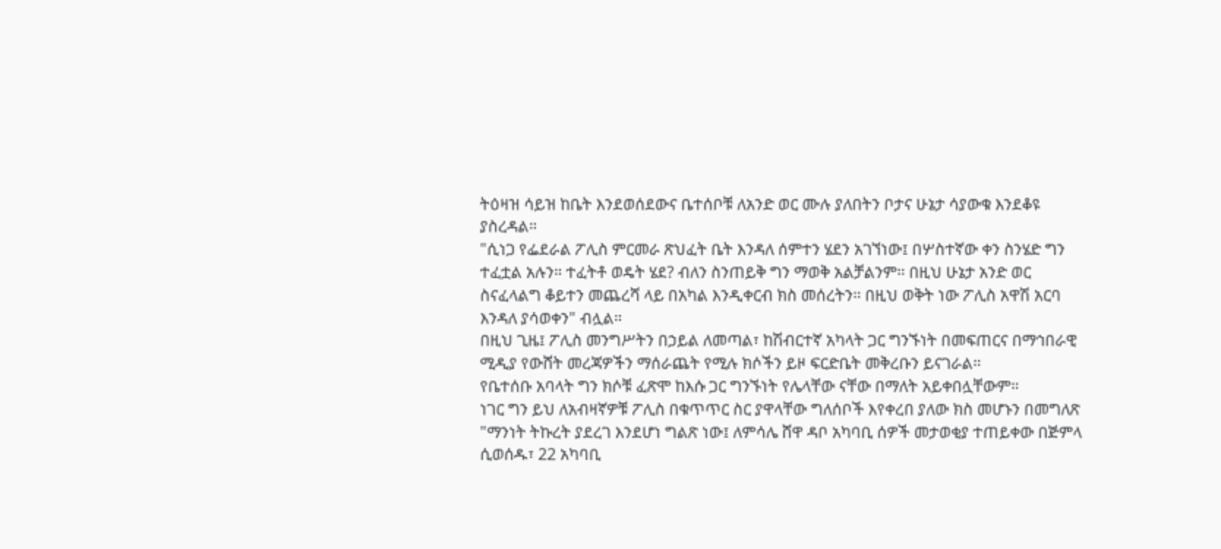ትዕዛዝ ሳይዝ ከቤት እንደወሰደውና ቤተሰቦቹ ለአንድ ወር ሙሉ ያለበትን ቦታና ሁኔታ ሳያውቁ እንደቆዩ ያስረዳል።
"ሲነጋ የፌደራል ፖሊስ ምርመራ ጽህፈት ቤት እንዳለ ሰምተን ሄደን አገኘነው፤ በሦስተኛው ቀን ስንሄድ ግን ተፈቷል አሉን። ተፈትቶ ወዴት ሄደ? ብለን ስንጠይቅ ግን ማወቅ አልቻልንም። በዚህ ሁኔታ አንድ ወር ስናፈላልግ ቆይተን መጨረሻ ላይ በአካል እንዲቀርብ ክስ መሰረትን። በዚህ ወቅት ነው ፖሊስ አዋሽ አርባ እንዳለ ያሳወቀን" ብሏል።
በዚህ ጊዜ፤ ፖሊስ መንግሥትን በኃይል ለመጣል፣ ከሽብርተኛ አካላት ጋር ግንኙነት በመፍጠርና በማኅበራዊ ሚዲያ የውሸት መረጃዎችን ማሰራጨት የሚሉ ክሶችን ይዞ ፍርድቤት መቅረቡን ይናገራል።
የቤተሰቡ አባላት ግን ክሶቹ ፈጽሞ ከእሱ ጋር ግንኙነት የሌላቸው ናቸው በማለት አይቀበሏቸውም።
ነገር ግን ይህ ለአብዛኛዎቹ ፖሊስ በቁጥጥር ስር ያዋላቸው ግለሰቦች እየቀረበ ያለው ክስ መሆኑን በመግለጽ "ማንነት ትኩረት ያደረገ እንደሆነ ግልጽ ነው፤ ለምሳሌ ሸዋ ዳቦ አካባቢ ሰዎች መታወቂያ ተጠይቀው በጅምላ ሲወሰዱ፣ 22 አካባቢ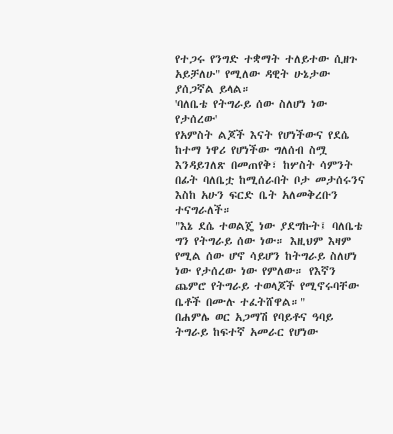የተጋሩ የንግድ ተቋማት ተለይተው ሲዘጉ አይቻለሁ" የሚለው ዳዊት ሁኔታው ያሰጋኛል ይላል።
'ባለቤቴ የትግራይ ሰው ስለሆነ ነው የታሰረው'
የአምስት ልጆች እናት የሆነችውና የደሴ ከተማ ነዋሪ የሆነችው ግለሰብ ስሟ እንዳይገለጽ በመጠየቅ፣ ከሦስት ሳምንት በፊት ባለቤቷ ከሚሰራበት ቦታ መታሰሩንና እስከ አሁን ፍርድ ቤት አለመቅረቡን ተናግራለች።
"እኔ ደሴ ተወልጄ ነው ያደግኩት፤ ባለቤቴ ግን የትግራይ ሰው ነው። እዚህም እዛም የሚል ሰው ሆኖ ሳይሆን ከትግራይ ስለሆነ ነው የታሰረው ነው የምለው። የእኛን ጨምሮ የትግራይ ተወላጆች የሚኖሩባቸው ቤቶች በሙሉ ተፈትሸዋል።"
በሐምሌ ወር አጋማሽ የባይቶና ዓባይ ትግራይ ከፍተኛ አመራር የሆነው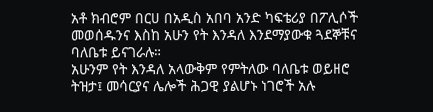አቶ ክብሮም በርሀ በአዲስ አበባ አንድ ካፍቴሪያ በፖሊሶች መወሰዱንና እስከ አሁን የት እንዳለ እንደማያውቁ ጓደኞቹና ባለቤቱ ይናገራሉ።
አሁንም የት እንዳለ አላውቅም የምትለው ባለቤቱ ወይዘሮ ትዝታ፤ መሳርያና ሌሎች ሕጋዊ ያልሆኑ ነገሮች አሉ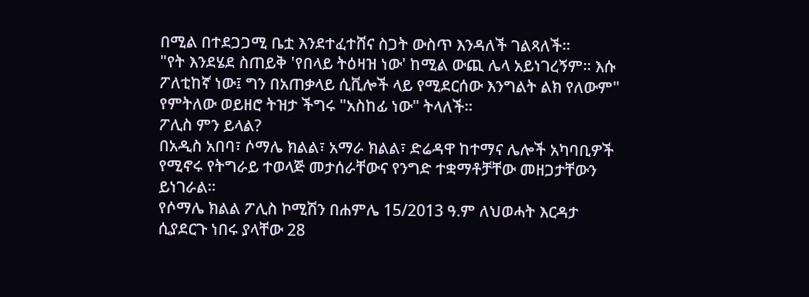በሚል በተደጋጋሚ ቤቷ እንደተፈተሸና ስጋት ውስጥ እንዳለች ገልጻለች።
"የት እንደሄደ ስጠይቅ 'የበላይ ትዕዛዝ ነው' ከሚል ውጪ ሌላ አይነገረኝም። እሱ ፖለቲከኛ ነው፤ ግን በአጠቃላይ ሲቪሎች ላይ የሚደርሰው እንግልት ልክ የለውም" የምትለው ወይዘሮ ትዝታ ችግሩ "አስከፊ ነው" ትላለች።
ፖሊስ ምን ይላል?
በአዲስ አበባ፣ ሶማሌ ክልል፣ አማራ ክልል፣ ድሬዳዋ ከተማና ሌሎች አካባቢዎች የሚኖሩ የትግራይ ተወላጅ መታሰራቸውና የንግድ ተቋማቶቻቸው መዘጋታቸውን ይነገራል።
የሶማሌ ክልል ፖሊስ ኮሚሽን በሐምሌ 15/2013 ዓ.ም ለህወሓት እርዳታ ሲያደርጉ ነበሩ ያላቸው 28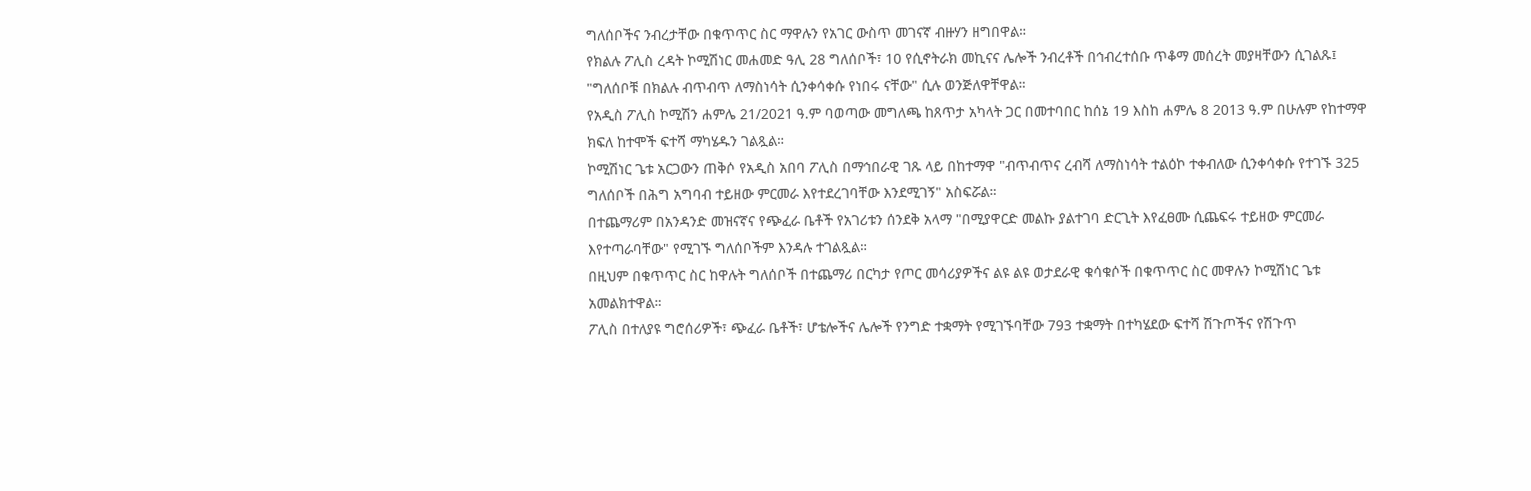ግለሰቦችና ንብረታቸው በቁጥጥር ስር ማዋሉን የአገር ውስጥ መገናኛ ብዙሃን ዘግበዋል።
የክልሉ ፖሊስ ረዳት ኮሚሽነር መሐመድ ዓሊ 28 ግለሰቦች፣ 10 የሲኖትራክ መኪናና ሌሎች ንብረቶች በኅብረተሰቡ ጥቆማ መሰረት መያዛቸውን ሲገልጹ፤ "ግለሰቦቹ በክልሉ ብጥብጥ ለማስነሳት ሲንቀሳቀሱ የነበሩ ናቸው" ሲሉ ወንጅለዋቸዋል።
የአዲስ ፖሊስ ኮሚሽን ሐምሌ 21/2021 ዓ.ም ባወጣው መግለጫ ከጸጥታ አካላት ጋር በመተባበር ከሰኔ 19 እስከ ሐምሌ 8 2013 ዓ.ም በሁሉም የከተማዋ ክፍለ ከተሞች ፍተሻ ማካሄዱን ገልጿል።
ኮሚሽነር ጌቱ አርጋውን ጠቅሶ የአዲስ አበባ ፖሊስ በማኅበራዊ ገጹ ላይ በከተማዋ "ብጥብጥና ረብሻ ለማስነሳት ተልዕኮ ተቀብለው ሲንቀሳቀሱ የተገኙ 325 ግለሰቦች በሕግ አግባብ ተይዘው ምርመራ እየተደረገባቸው እንደሚገኝ" አስፍሯል።
በተጨማሪም በአንዳንድ መዝናኛና የጭፈራ ቤቶች የአገሪቱን ሰንደቅ አላማ "በሚያዋርድ መልኩ ያልተገባ ድርጊት እየፈፀሙ ሲጨፍሩ ተይዘው ምርመራ እየተጣራባቸው" የሚገኙ ግለሰቦችም እንዳሉ ተገልጿል።
በዚህም በቁጥጥር ስር ከዋሉት ግለሰቦች በተጨማሪ በርካታ የጦር መሳሪያዎችና ልዩ ልዩ ወታደራዊ ቁሳቁሶች በቁጥጥር ስር መዋሉን ኮሚሽነር ጌቱ አመልክተዋል።
ፖሊስ በተለያዩ ግሮሰሪዎች፣ ጭፈራ ቤቶች፣ ሆቴሎችና ሌሎች የንግድ ተቋማት የሚገኙባቸው 793 ተቋማት በተካሄደው ፍተሻ ሽጉጦችና የሽጉጥ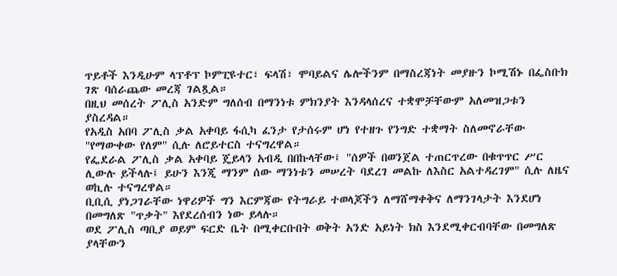ጥይቶች እንዲሁም ላፕቶፕ ኮምፒዩተር፣ ፍላሽ፣ ሞባይልና ሌሎችንም በማስረጃነት መያዙን ኮሚሽኑ በፌስቡክ ገጽ ባሰራጨው መረጃ ገልጿል።
በዚህ መሰረት ፖሊስ አንድም ግለሰብ በማንነቱ ምክንያት እንዳላሰረና ተቋሞቻቸውም አለመዝጋቱን ያስረዳል።
የአዲስ አበባ ፖሊስ ቃል አቀባይ ፋሲካ ፈንታ የታሰሩም ሆነ የተዘጉ የንግድ ተቋማት ስለመኖራቸው "የማውቀው የለም" ሲሉ ለሮይተርስ ተናግረዋል።
የፌደራል ፖሊስ ቃል አቀባይ ጄይላን አብዲ በበኩላቸው፤ "ሰዎች በወንጀል ተጠርጥረው በቁጥጥር ሥር ሊውሉ ይችላሉ፤ ይሁን እንጂ ማንም ሰው ማንነቱን መሠረት ባደረገ መልኩ ለእስር አልተዳረገም" ሲሉ ለዜና ወኪሉ ተናግረዋል።
ቢቢሲ ያነጋገራቸው ነዋሪዎች ግን እርምጃው የትግራይ ተወላጆችን ለማሸማቀቅና ለማንገላታት እንደሆነ በመግለጽ "ጥቃት" እየደረሰብን ነው ይላሉ።
ወደ ፖሊስ ጣቢያ ወይም ፍርድ ቤት በሚቀርቡበት ወቅት አንድ አይነት ክስ እንደሚቀርብባቸው በመግለጽ ያላቸውን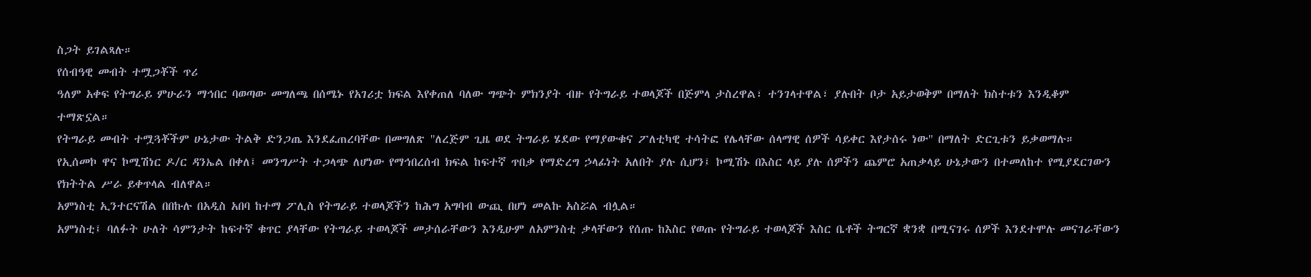ስጋት ይገልጻሉ።
የሰብዓዊ መብት ተሟጋቾች ጥሪ
ዓለም አቀፍ የትግራይ ምሁራን ማኅበር ባወጣው መግለጫ በሰሜኑ የአገሪቷ ክፍል እየቀጠለ ባለው ግጭት ምክንያት ብዙ የትግራይ ተወላጆች በጅምላ ታስረዋል፣ ተንገላተዋል፣ ያሉበት ቦታ አይታወቅም በማለት ክስተቱን እንዲቆም ተማጽኗል።
የትግራይ መብት ተሟጓቾችም ሁኔታው ትልቅ ድንጋጤ እንደፈጠረባቸው በመግለጽ "ለረጅም ጊዜ ወደ ትግራይ ሄደው የማያውቁና ፖለቲካዊ ተሳትፎ የሌላቸው ሰላማዊ ሰዎች ሳይቀር እየታሰሩ ነው" በማለት ድርጊቱን ይቃወማሉ።
የኢሰመኮ ዋና ኮሚሽነር ዶ/ር ዳንኤል በቀለ፤ መንግሥት ተጋላጭ ለሆነው የማኅበረሰብ ክፍል ከፍተኛ ጥበቃ የማድረግ ኃላፊነት አለበት ያሉ ሲሆን፤ ኮሚሽኑ በእስር ላይ ያሉ ሰዎችን ጨምሮ አጠቃላይ ሁኔታውን በተመለከተ የሚያደርገውን የክትትል ሥራ ይቀጥላል ብለዋል።
አምነስቲ ኢንተርናሽል በበኩሉ በአዲስ አበባ ከተማ ፖሊስ የትግራይ ተወላጆችን ከሕግ አግባብ ውጪ በሆነ መልኩ አስሯል ብሏል።
አምነስቲ፤ ባለፉት ሁለት ሳምንታት ከፍተኛ ቁጥር ያላቸው የትግራይ ተወላጆች መታሰራቸውን እንዲሁም ለአምንስቲ ቃላቸውን የሰጡ ከእስር የወጡ የትግራይ ተወላጆች እስር ቤቶች ትግርኛ ቋንቋ በሚናገሩ ሰዎች እንደተሞሉ መናገራቸውን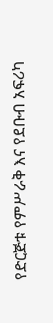የድርጅቱ የምሥራቅ እና የደቡብ አፍሪካ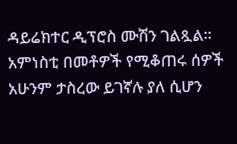ዳይሬክተር ዲፕሮስ ሙሽን ገልጿል።
አምነስቲ በመቶዎች የሚቆጠሩ ሰዎች አሁንም ታስረው ይገኛሉ ያለ ሲሆን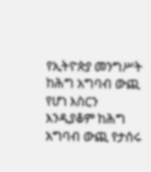የኢትዮጵያ መንግሥት ከሕግ አግባብ ውጪ የሆነ እስርን እንዲያቆም ከሕግ አግባብ ውጪ የታሰሩ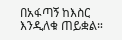በአፋጣኝ ከእስር እንዲለቁ ጠይቋል።